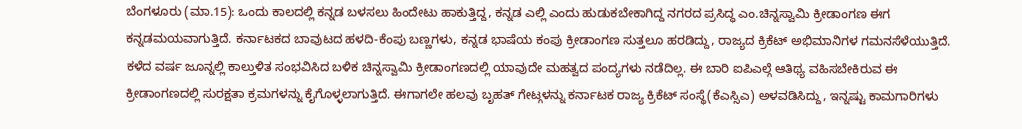ಬೆಂಗಳೂರು (ಮಾ.15): ಒಂದು ಕಾಲದಲ್ಲಿ ಕನ್ನಡ ಬಳಸಲು ಹಿಂದೇಟು ಹಾಕುತ್ತಿದ್ದ, ಕನ್ನಡ ಎಲ್ಲಿ ಎಂದು ಹುಡುಕಬೇಕಾಗಿದ್ದ ನಗರದ ಪ್ರಸಿದ್ಧ ಎಂ.ಚಿನ್ನಸ್ವಾಮಿ ಕ್ರೀಡಾಂಗಣ ಈಗ ಕನ್ನಡಮಯವಾಗುತ್ತಿದೆ. ಕರ್ನಾಟಕದ ಬಾವುಟದ ಹಳದಿ-ಕೆಂಪು ಬಣ್ಣಗಳು, ಕನ್ನಡ ಭಾಷೆಯ ಕಂಪು ಕ್ರೀಡಾಂಗಣ ಸುತ್ತಲೂ ಹರಡಿದ್ದು, ರಾಜ್ಯದ ಕ್ರಿಕೆಟ್ ಅಭಿಮಾನಿಗಳ ಗಮನಸೆಳೆಯುತ್ತಿದೆ.
ಕಳೆದ ವರ್ಷ ಜೂನ್ನಲ್ಲಿ ಕಾಲ್ತುಳಿತ ಸಂಭವಿಸಿದ ಬಳಿಕ ಚಿನ್ನಸ್ವಾಮಿ ಕ್ರೀಡಾಂಗಣದಲ್ಲಿ ಯಾವುದೇ ಮಹತ್ವದ ಪಂದ್ಯಗಳು ನಡೆದಿಲ್ಲ. ಈ ಬಾರಿ ಐಪಿಎಲ್ಗೆ ಆತಿಥ್ಯ ವಹಿಸಬೇಕಿರುವ ಈ ಕ್ರೀಡಾಂಗಣದಲ್ಲಿ ಸುರಕ್ಷತಾ ಕ್ರಮಗಳನ್ನು ಕೈಗೊಳ್ಳಲಾಗುತ್ತಿದೆ. ಈಗಾಗಲೇ ಹಲವು ಬೃಹತ್ ಗೇಟ್ಗಳನ್ನು ಕರ್ನಾಟಕ ರಾಜ್ಯ ಕ್ರಿಕೆಟ್ ಸಂಸ್ಥೆ(ಕೆಎಸ್ಸಿಎ) ಅಳವಡಿಸಿದ್ದು, ಇನ್ನಷ್ಟು ಕಾಮಗಾರಿಗಳು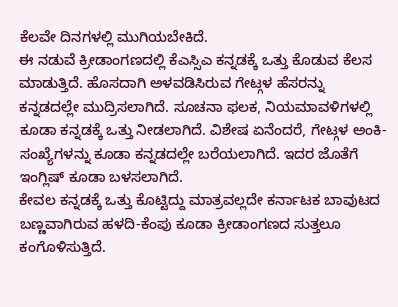ಕೆಲವೇ ದಿನಗಳಲ್ಲಿ ಮುಗಿಯಬೇಕಿದೆ.
ಈ ನಡುವೆ ಕ್ರೀಡಾಂಗಣದಲ್ಲಿ ಕೆಎಸ್ಸಿಎ ಕನ್ನಡಕ್ಕೆ ಒತ್ತು ಕೊಡುವ ಕೆಲಸ ಮಾಡುತ್ತಿದೆ. ಹೊಸದಾಗಿ ಅಳವಡಿಸಿರುವ ಗೇಟ್ಗಳ ಹೆಸರನ್ನು ಕನ್ನಡದಲ್ಲೇ ಮುದ್ರಿಸಲಾಗಿದೆ. ಸೂಚನಾ ಫಲಕ, ನಿಯಮಾವಳಿಗಳಲ್ಲಿ ಕೂಡಾ ಕನ್ನಡಕ್ಕೆ ಒತ್ತು ನೀಡಲಾಗಿದೆ. ವಿಶೇಷ ಏನೆಂದರೆ, ಗೇಟ್ಗಳ ಅಂಕಿ-ಸಂಖ್ಯೆಗಳನ್ನು ಕೂಡಾ ಕನ್ನಡದಲ್ಲೇ ಬರೆಯಲಾಗಿದೆ. ಇದರ ಜೊತೆಗೆ ಇಂಗ್ಲಿಷ್ ಕೂಡಾ ಬಳಸಲಾಗಿದೆ.
ಕೇವಲ ಕನ್ನಡಕ್ಕೆ ಒತ್ತು ಕೊಟ್ಟಿದ್ದು ಮಾತ್ರವಲ್ಲದೇ ಕರ್ನಾಟಕ ಬಾವುಟದ ಬಣ್ಣವಾಗಿರುವ ಹಳದಿ-ಕೆಂಪು ಕೂಡಾ ಕ್ರೀಡಾಂಗಣದ ಸುತ್ತಲೂ ಕಂಗೊಳಿಸುತ್ತಿದೆ.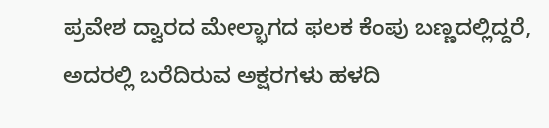ಪ್ರವೇಶ ದ್ವಾರದ ಮೇಲ್ಭಾಗದ ಫಲಕ ಕೆಂಪು ಬಣ್ಣದಲ್ಲಿದ್ದರೆ, ಅದರಲ್ಲಿ ಬರೆದಿರುವ ಅಕ್ಷರಗಳು ಹಳದಿ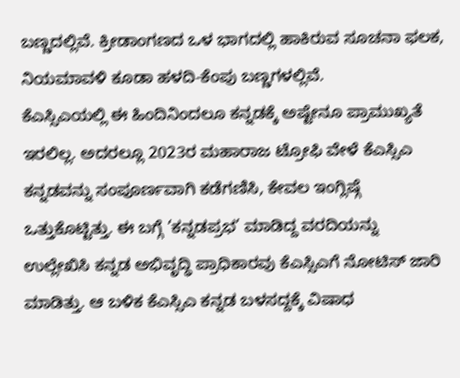ಬಣ್ಣದಲ್ಲಿವೆ. ಕ್ರೀಡಾಂಗಣದ ಒಳ ಭಾಗದಲ್ಲಿ ಹಾಕಿರುವ ಸೂಚನಾ ಫಲಕ, ನಿಯಮಾವಳಿ ಕೂಡಾ ಹಳದಿ-ಕೆಂಪು ಬಣ್ಣಗಳಲ್ಲಿವೆ.
ಕೆಎಸ್ಸಿಎಯಲ್ಲಿ ಈ ಹಿಂದಿನಿಂದಲೂ ಕನ್ನಡಕ್ಕೆ ಅಷ್ಟೇನೂ ಪ್ರಾಮುಖ್ಯತೆ ಇರಲಿಲ್ಲ. ಅದರಲ್ಲೂ 2023ರ ಮಹಾರಾಜ ಟ್ರೋಫಿ ವೇಳೆ ಕೆಎಸ್ಸಿಎ ಕನ್ನಡವನ್ನು ಸಂಪೂರ್ಣವಾಗಿ ಕಡೆಗಣಿಸಿ, ಕೇವಲ ಇಂಗ್ಲಿಷ್ಗೆ ಒತ್ತುಕೊಟ್ಟಿತ್ತು. ಈ ಬಗ್ಗೆ ‘ಕನ್ನಡಪ್ರಭ’ ಮಾಡಿದ್ದ ವರದಿಯನ್ನು ಉಲ್ಲೇಖಿಸಿ ಕನ್ನಡ ಅಭಿವೃದ್ಧಿ ಪ್ರಾಧಿಕಾರವು ಕೆಎಸ್ಸಿಎಗೆ ನೋಟಿಸ್ ಜಾರಿ ಮಾಡಿತ್ತು. ಆ ಬಳಿಕ ಕೆಎಸ್ಸಿಎ ಕನ್ನಡ ಬಳಸದ್ದಕ್ಕೆ ವಿಷಾಧ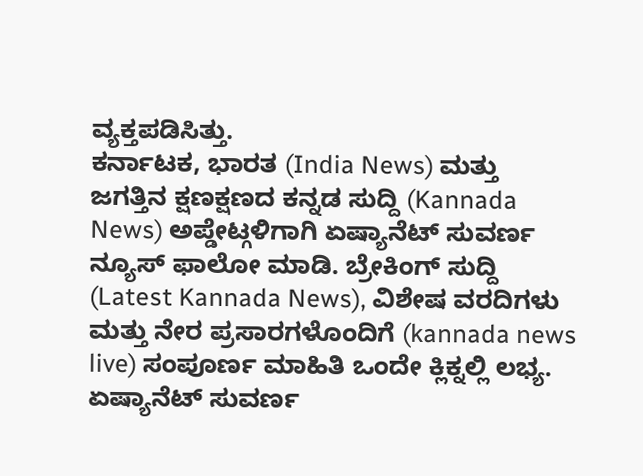ವ್ಯಕ್ತಪಡಿಸಿತ್ತು.
ಕರ್ನಾಟಕ, ಭಾರತ (India News) ಮತ್ತು ಜಗತ್ತಿನ ಕ್ಷಣಕ್ಷಣದ ಕನ್ನಡ ಸುದ್ದಿ (Kannada News) ಅಪ್ಡೇಟ್ಗಳಿಗಾಗಿ ಏಷ್ಯಾನೆಟ್ ಸುವರ್ಣ ನ್ಯೂಸ್ ಫಾಲೋ ಮಾಡಿ. ಬ್ರೇಕಿಂಗ್ ಸುದ್ದಿ (Latest Kannada News), ವಿಶೇಷ ವರದಿಗಳು ಮತ್ತು ನೇರ ಪ್ರಸಾರಗಳೊಂದಿಗೆ (kannada news live) ಸಂಪೂರ್ಣ ಮಾಹಿತಿ ಒಂದೇ ಕ್ಲಿಕ್ನಲ್ಲಿ ಲಭ್ಯ. ಏಷ್ಯಾನೆಟ್ ಸುವರ್ಣ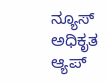ನ್ಯೂಸ್ ಅಧಿಕೃತ ಆ್ಯಪ್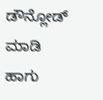ಡೌನ್ಲೋಡ್ ಮಾಡಿ ಹಾಗು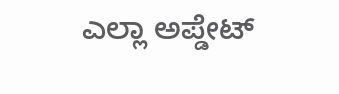ಎಲ್ಲಾ ಅಪ್ಡೇಟ್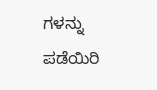ಗಳನ್ನು ಪಡೆಯಿರಿ